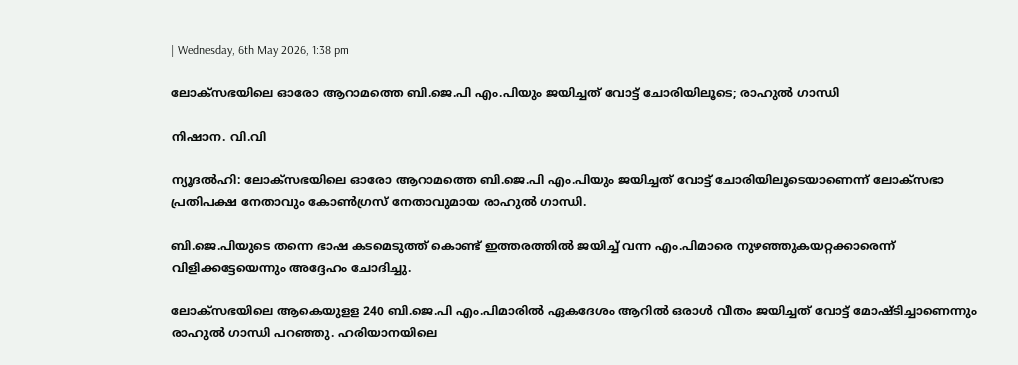| Wednesday, 6th May 2026, 1:38 pm

ലോക്‌സഭയിലെ ഓരോ ആറാമത്തെ ബി.ജെ.പി എം.പിയും ജയിച്ചത് വോട്ട് ചോരിയിലൂടെ; രാഹുല്‍ ഗാന്ധി

നിഷാന. വി.വി

ന്യൂദല്‍ഹി: ലോക്‌സഭയിലെ ഓരോ ആറാമത്തെ ബി.ജെ.പി എം.പിയും ജയിച്ചത് വോട്ട് ചോരിയിലൂടെയാണെന്ന് ലോക്‌സഭാ പ്രതിപക്ഷ നേതാവും കോണ്‍ഗ്രസ് നേതാവുമായ രാഹുല്‍ ഗാന്ധി.

ബി.ജെ.പിയുടെ തന്നെ ഭാഷ കടമെടുത്ത് കൊണ്ട് ഇത്തരത്തില്‍ ജയിച്ച് വന്ന എം.പിമാരെ നുഴഞ്ഞുകയറ്റക്കാരെന്ന് വിളിക്കട്ടേയെന്നും അദ്ദേഹം ചോദിച്ചു.

ലോക്‌സഭയിലെ ആകെയുളള 240 ബി.ജെ.പി എം.പിമാരില്‍ ഏകദേശം ആറില്‍ ഒരാള്‍ വീതം ജയിച്ചത് വോട്ട് മോഷ്ടിച്ചാണെന്നും രാഹുല്‍ ഗാന്ധി പറഞ്ഞു. ഹരിയാനയിലെ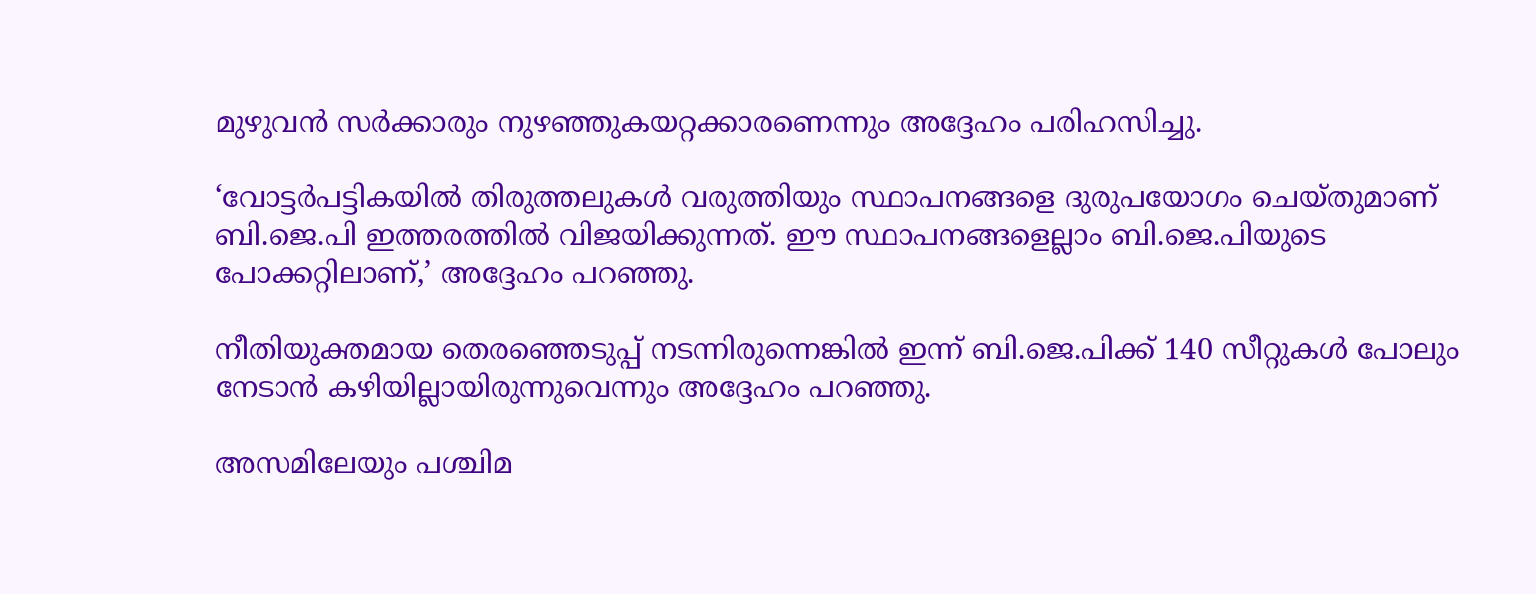മുഴുവന്‍ സര്‍ക്കാരും നുഴഞ്ഞുകയറ്റക്കാരണെന്നും അദ്ദേഹം പരിഹസിച്ചു.

‘വോട്ടര്‍പട്ടികയില്‍ തിരുത്തലുകള്‍ വരുത്തിയും സ്ഥാപനങ്ങളെ ദുരുപയോഗം ചെയ്തുമാണ് ബി.ജെ.പി ഇത്തരത്തില്‍ വിജയിക്കുന്നത്. ഈ സ്ഥാപനങ്ങളെല്ലാം ബി.ജെ.പിയുടെ പോക്കറ്റിലാണ്,’ അദ്ദേഹം പറഞ്ഞു.

നീതിയുക്തമായ തെരഞ്ഞെടുപ്പ് നടന്നിരുന്നെങ്കില്‍ ഇന്ന് ബി.ജെ.പിക്ക് 140 സീറ്റുകള്‍ പോലും നേടാന്‍ കഴിയില്ലായിരുന്നുവെന്നും അദ്ദേഹം പറഞ്ഞു.

അസമിലേയും പശ്ചിമ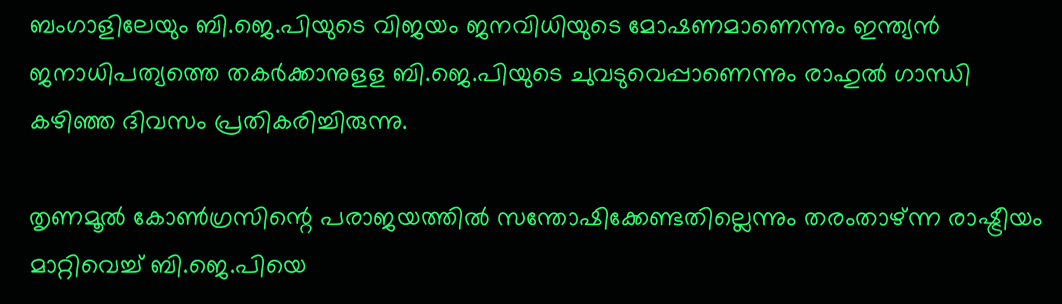ബംഗാളിലേയും ബി.ജെ.പിയുടെ വിജയം ജനവിധിയുടെ മോഷണമാണെന്നും ഇന്ത്യന്‍ ജനാധിപത്യത്തെ തകര്‍ക്കാനുളള ബി.ജെ.പിയുടെ ചുവടുവെപ്പാണെന്നും രാഹുല്‍ ഗാന്ധി കഴിഞ്ഞ ദിവസം പ്രതികരിച്ചിരുന്നു.

തൃണമൂല്‍ കോണ്‍ഗ്രസിന്റെ പരാജയത്തില്‍ സന്തോഷിക്കേണ്ടതില്ലെന്നും തരംതാഴ്ന്ന രാഷ്ട്രീയം മാറ്റിവെച്ച് ബി.ജെ.പിയെ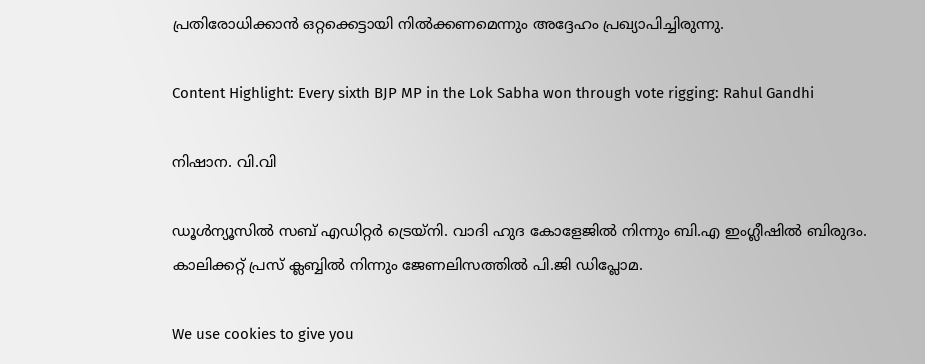പ്രതിരോധിക്കാന്‍ ഒറ്റക്കെട്ടായി നില്‍ക്കണമെന്നും അദ്ദേഹം പ്രഖ്യാപിച്ചിരുന്നു.

Content Highlight: Every sixth BJP MP in the Lok Sabha won through vote rigging: Rahul Gandhi

നിഷാന. വി.വി

ഡൂള്‍ന്യൂസില്‍ സബ് എഡിറ്റര്‍ ട്രെയ്‌നി. വാദി ഹുദ കോളേജില്‍ നിന്നും ബി.എ ഇംഗ്ലീഷില്‍ ബിരുദം. കാലിക്കറ്റ് പ്രസ് ക്ലബ്ബില്‍ നിന്നും ജേണലിസത്തില്‍ പി.ജി ഡിപ്ലോമ.

We use cookies to give you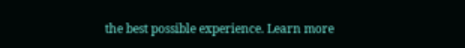the best possible experience. Learn more